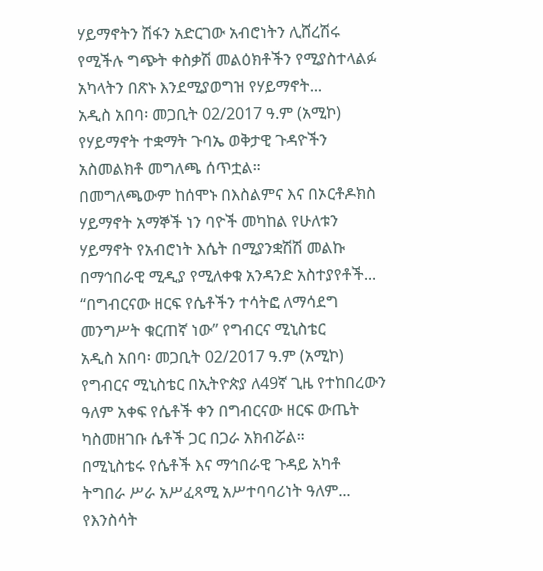ሃይማኖትን ሽፋን አድርገው አብሮነትን ሊሸረሽሩ የሚችሉ ግጭት ቀስቃሽ መልዕክቶችን የሚያስተላልፉ አካላትን በጽኑ እንደሚያወግዝ የሃይማኖት...
አዲስ አበባ፡ መጋቢት 02/2017 ዓ.ም (አሚኮ) የሃይማኖት ተቋማት ጉባኤ ወቅታዊ ጉዳዮችን አስመልክቶ መግለጫ ሰጥቷል።
በመግለጫውም ከሰሞኑ በእስልምና እና በኦርቶዶክስ ሃይማኖት አማኞች ነን ባዮች መካከል የሁለቱን ሃይማኖት የአብሮነት እሴት በሚያንቋሽሽ መልኩ በማኅበራዊ ሚዲያ የሚለቀቁ አንዳንድ አስተያየቶች...
“በግብርናው ዘርፍ የሴቶችን ተሳትፎ ለማሳደግ መንግሥት ቁርጠኛ ነው” የግብርና ሚኒስቴር
አዲስ አበባ፡ መጋቢት 02/2017 ዓ.ም (አሚኮ) የግብርና ሚኒስቴር በኢትዮጵያ ለ49ኛ ጊዜ የተከበረውን ዓለም አቀፍ የሴቶች ቀን በግብርናው ዘርፍ ውጤት ካስመዘገቡ ሴቶች ጋር በጋራ አክብሯል።
በሚኒስቴሩ የሴቶች እና ማኅበራዊ ጉዳይ አካቶ ትግበራ ሥራ አሥፈጻሚ አሥተባባሪነት ዓለም...
የእንስሳት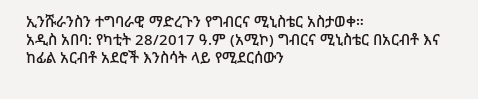ኢንሹራንስን ተግባራዊ ማድረጉን የግብርና ሚኒስቴር አስታወቀ።
አዲስ አበባ: የካቲት 28/2017 ዓ.ም (አሚኮ) ግብርና ሚኒስቴር በአርብቶ እና ከፊል አርብቶ አደሮች እንስሳት ላይ የሚደርሰውን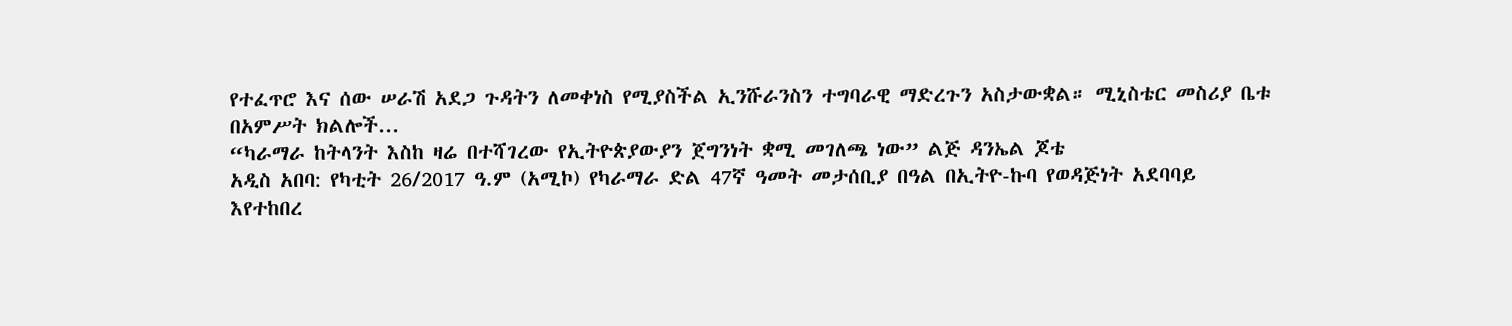የተፈጥሮ እና ሰው ሠራሽ አደጋ ጉዳትን ለመቀነስ የሚያስችል ኢንሹራንስን ተግባራዊ ማድረጉን አስታውቋል። ሚኒስቴር መስሪያ ቤቱ በአምሥት ክልሎች...
“ካራማራ ከትላንት እስከ ዛሬ በተሻገረው የኢትዮጵያውያን ጀግንነት ቋሚ መገለጫ ነው” ልጅ ዳንኤል ጆቴ
አዲስ አበባ: የካቲት 26/2017 ዓ.ም (አሚኮ) የካራማራ ድል 47ኛ ዓመት መታሰቢያ በዓል በኢትዮ-ኩባ የወዳጅነት አደባባይ እየተከበረ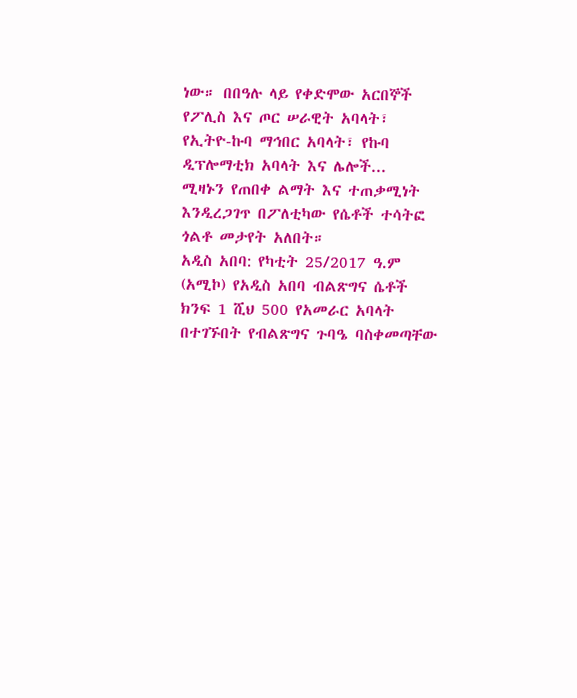ነው። በበዓሉ ላይ የቀድሞው አርበኞች የፖሊስ እና ጦር ሠራዊት አባላት፣ የኢትዮ-ኩባ ማኅበር አባላት፣ የኩባ ዲፕሎማቲክ አባላት እና ሌሎች...
ሚዛኑን የጠበቀ ልማት እና ተጠቃሚነት እንዲረጋገጥ በፖለቲካው የሴቶች ተሳትፎ ጎልቶ መታየት አለበት።
አዲስ አበባ: የካቲት 25/2017 ዓ.ም (አሚኮ) የአዲስ አበባ ብልጽግና ሴቶች ክንፍ 1 ሺህ 500 የአመራር አባላት በተገኙበት የብልጽግና ጉባዔ ባስቀመጣቸው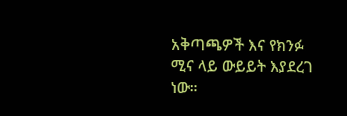አቅጣጫዎች እና የክንፉ ሚና ላይ ውይይት እያደረገ ነው።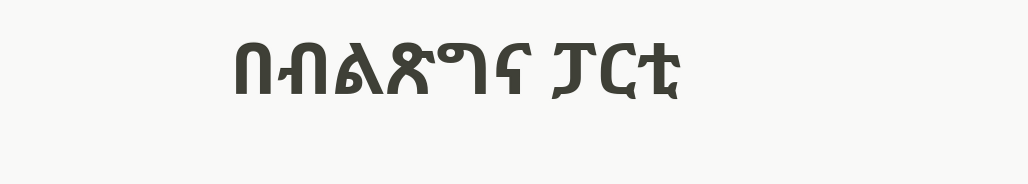በብልጽግና ፓርቲ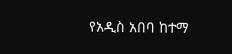የአዲስ አበባ ከተማ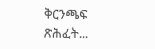ቅርንጫፍ ጽሕፈት...